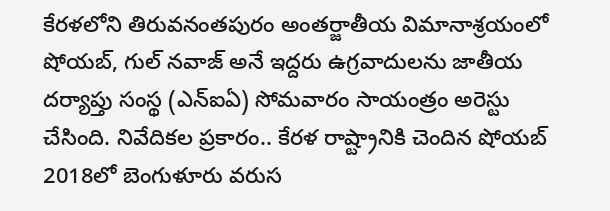కేరళలోని తిరువనంతపురం అంతర్జాతీయ విమానాశ్రయంలో షోయబ్, గుల్ నవాజ్ అనే ఇద్దరు ఉగ్రవాదులను జాతీయ దర్యాప్తు సంస్థ (ఎన్ఐఏ) సోమవారం సాయంత్రం అరెస్టు చేసింది. నివేదికల ప్రకారం.. కేరళ రాష్ట్రానికి చెందిన షోయబ్ 2018లో బెంగుళూరు వరుస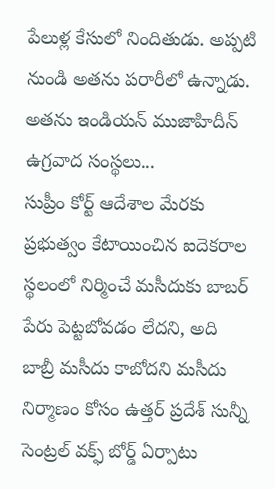పేలుళ్ల కేసులో నిందితుడు. అప్పటి నుండి అతను పరారీలో ఉన్నాడు. అతను ఇండియన్ ముజాహిదీన్ ఉగ్రవాద సంస్థలు...
సుప్రీం కోర్ట్ ఆదేశాల మేరకు ప్రభుత్వం కేటాయించిన ఐదెకరాల స్థలంలో నిర్మించే మసీదుకు బాబర్ పేరు పెట్టబోవడం లేదని, అది బాబ్రీ మసీదు కాబోదని మసీదు నిర్మాణం కోసం ఉత్తర్ ప్రదేశ్ సున్నీ సెంట్రల్ వక్ఫ్ బోర్డ్ ఏర్పాటు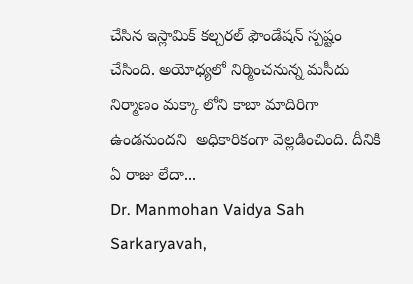చేసిన ఇస్లామిక్ కల్చరల్ ఫౌండేషన్ స్పష్టం చేసింది. అయోధ్యలో నిర్మించనున్న మసీదు నిర్మాణం మక్కా లోని కాబా మాదిరిగా ఉండనుందని  అధికారికంగా వెల్లడించింది. దీనికి ఏ రాజు లేదా...
Dr. Manmohan Vaidya Sah Sarkaryavah,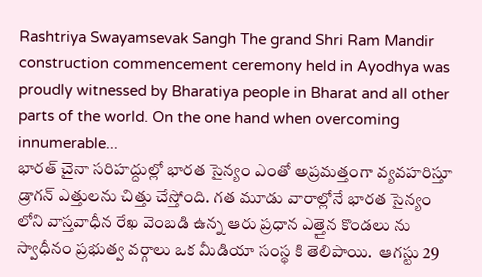Rashtriya Swayamsevak Sangh The grand Shri Ram Mandir construction commencement ceremony held in Ayodhya was proudly witnessed by Bharatiya people in Bharat and all other parts of the world. On the one hand when overcoming innumerable...
భారత్ చైనా సరిహద్దుల్లో భారత సైన్యం ఎంతో అప్రమత్తంగా వ్యవహరిస్తూ డ్రాగన్ ఎత్తులను చిత్తు చేస్తోంది. గత మూడు వారాల్లోనే భారత సైన్యం లోని వాస్తవాధీన రేఖ వెంబడి ఉన్న ఆరు ప్రధాన ఎత్తైన కొండలు ను స్వాధీనం ప్రభుత్వ వర్గాలు ఒక మీడియా సంస్థ కి తెలిపాయి.  ఆగస్టు 29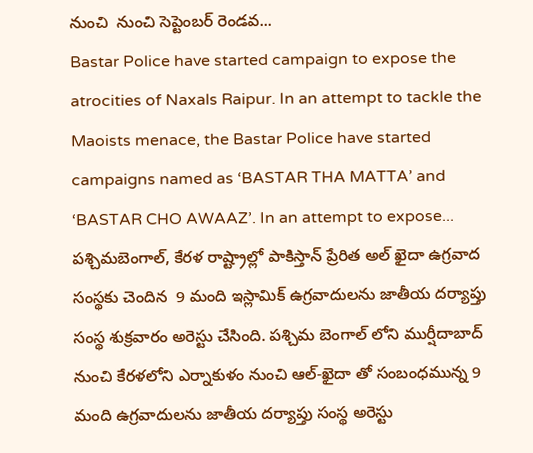నుంచి  నుంచి సెప్టెంబర్ రెండవ...
Bastar Police have started campaign to expose the atrocities of Naxals Raipur. In an attempt to tackle the Maoists menace, the Bastar Police have started campaigns named as ‘BASTAR THA MATTA’ and ‘BASTAR CHO AWAAZ’. In an attempt to expose...
పశ్చిమబెంగాల్, కేరళ రాష్ట్రాల్లో పాకిస్తాన్ ప్రేరిత అల్ ఖైదా ఉగ్రవాద సంస్థకు చెందిన  9 మంది ఇస్లామిక్ ఉగ్రవాదులను జాతీయ దర్యాప్తు సంస్థ శుక్రవారం అరెస్టు చేసింది. పశ్చిమ బెంగాల్ లోని ముర్షీదాబాద్ నుంచి కేరళలోని ఎర్నాకుళం నుంచి ఆల్-ఖైదా తో సంబంధమున్న 9 మంది ఉగ్రవాదులను జాతీయ దర్యాప్తు సంస్థ అరెస్టు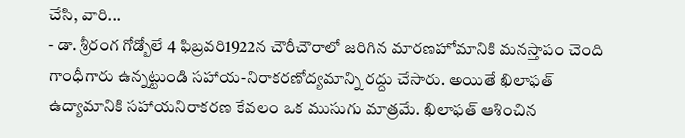చేసి, వారి...
- డా. శ్రీరంగ గోడ్బోలే 4 ఫిబ్రవరి1922న చౌరీచౌరాలో జరిగిన మారణహోమానికి మనస్తాపం చెంది గాంధీగారు ఉన్నట్టుండి సహాయ-నిరాకరణోద్యమాన్ని రద్దు చేసారు. అయితే ఖిలాఫత్ ఉద్యామానికి సహాయనిరాకరణ కేవలం ఒక ముసుగు మాత్రమే. ఖిలాఫత్ ఆశించిన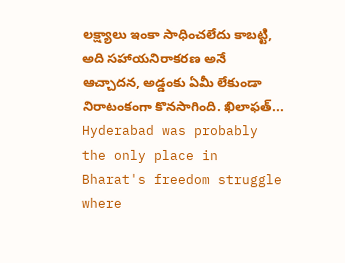లక్ష్యాలు ఇంకా సాధించలేదు కాబట్టి, అది సహాయనిరాకరణ అనే ఆచ్చాదన, అడ్డంకు ఏమీ లేకుండా నిరాటంకంగా కొనసాగింది. ఖిలాఫత్...
Hyderabad was probably the only place in Bharat's freedom struggle where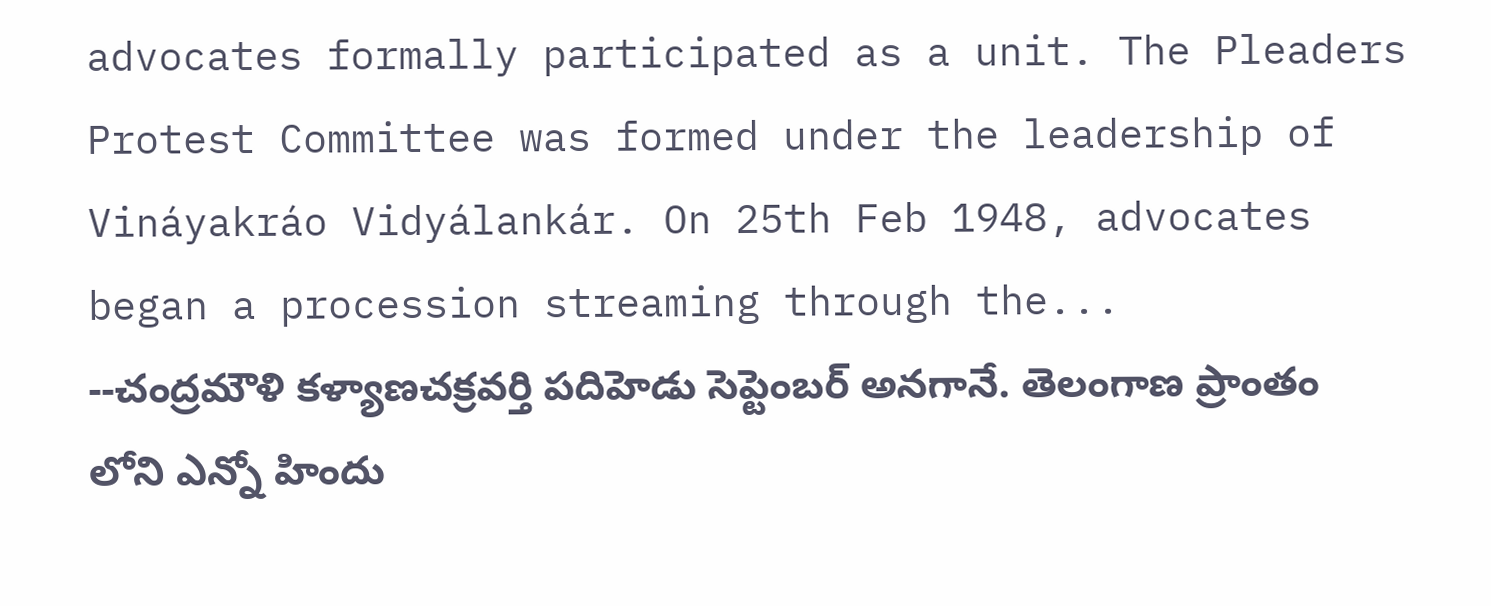advocates formally participated as a unit. The Pleaders Protest Committee was formed under the leadership of Vináyakráo Vidyálankár. On 25th Feb 1948, advocates began a procession streaming through the...
--చంద్రమౌళి కళ్యాణచక్రవర్తి పదిహెడు సెప్టెంబర్ అనగానే. తెలంగాణ ప్రాంతం లోని ఎన్నో హిందు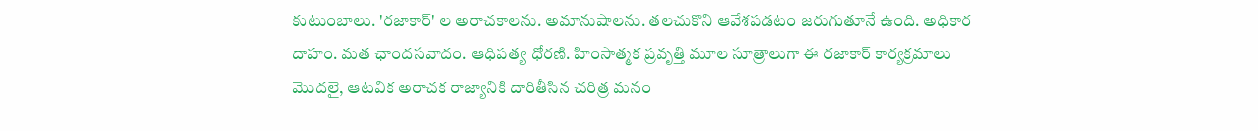కుటుంబాలు. 'రజాకార్' ల అరాచకాలను. అమానుషాలను. తలచుకొని ఆవేశపడటం జరుగుతూనే ఉంది. అధికార దాహం. మత ఛాందసవాదం. ఆధిపత్య ధోరణి. హింసాత్మక ప్రవృత్తి మూల సూత్రాలుగా ఈ రజాకార్ కార్యక్రమాలు మొదలై, ఆటవిక అరాచక రాజ్యానికి దారితీసిన చరిత్ర మనం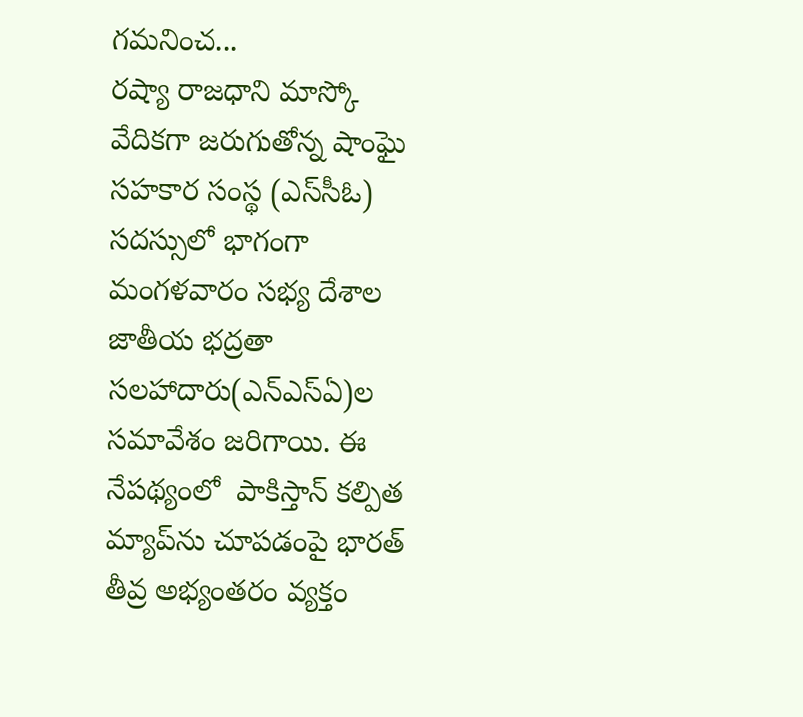గమనించ...
రష్యా రాజధాని మాస్కో వేదికగా జరుగుతోన్న షాంఘై సహకార సంస్థ (ఎస్‌సీఓ) సదస్సులో భాగంగా మంగళవారం సభ్య దేశాల జాతీయ భద్రతా సలహాదారు(ఎన్ఎస్ఏ)ల సమావేశం జరిగాయి. ఈ నేపథ్యంలో  పాకిస్తాన్ కల్పిత మ్యాప్‌ను చూపడంపై భారత్ తీవ్ర అభ్యంతరం వ్యక్తం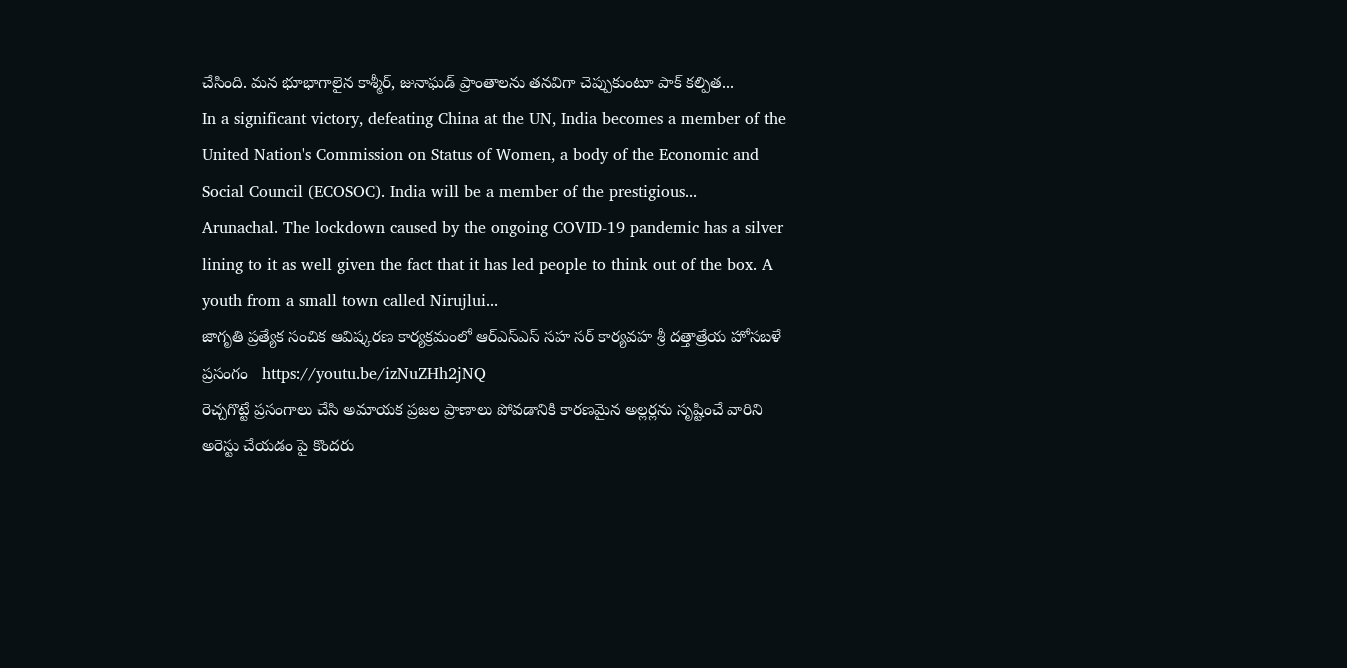చేసింది. మన భూభాగాలైన కాశ్మీర్, జునాఘడ్ ప్రాంతాలను తనవిగా చెప్పుకుంటూ పాక్ కల్పిత...
In a significant victory, defeating China at the UN, India becomes a member of the United Nation's Commission on Status of Women, a body of the Economic and Social Council (ECOSOC). India will be a member of the prestigious...
Arunachal. The lockdown caused by the ongoing COVID-19 pandemic has a silver lining to it as well given the fact that it has led people to think out of the box. A youth from a small town called Nirujlui...
జాగృతి ప్రత్యేక సంచిక ఆవిష్కరణ కార్యక్రమంలో ఆర్ఎస్ఎస్ సహ సర్ కార్యవహ శ్రీ దత్తాత్రేయ హోసబళే ప్రసంగం   https://youtu.be/izNuZHh2jNQ
రెచ్చగొట్టే ప్రసంగాలు చేసి అమాయక ప్రజల ప్రాణాలు పోవడానికి కారణమైన అల్లర్లను సృష్టించే వారిని  అరెస్టు చేయడం పై కొందరు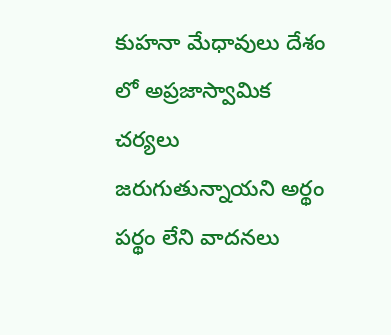కుహనా మేధావులు దేశం లో అప్రజాస్వామిక చర్యలు జరుగుతున్నాయని అర్థం పర్థం లేని వాదనలు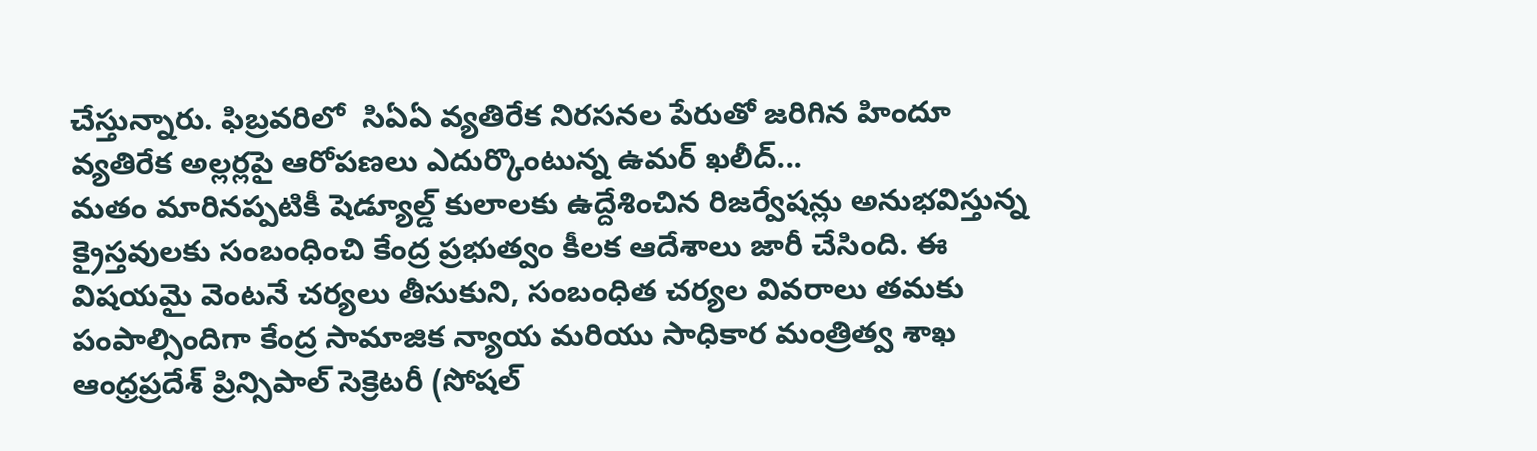చేస్తున్నారు. ఫిబ్రవరిలో  సిఏఏ వ్యతిరేక నిరసనల పేరుతో జరిగిన హిందూ వ్యతిరేక అల్లర్లపై ఆరోపణలు ఎదుర్కొంటున్న ఉమర్ ఖలీద్...
మతం మారినప్పటికీ షెడ్యూల్డ్ కులాలకు ఉద్దేశించిన రిజర్వేషన్లు అనుభవిస్తున్న క్రైస్తవులకు సంబంధించి కేంద్ర ప్రభుత్వం కీలక ఆదేశాలు జారీ చేసింది. ఈ విషయమై వెంటనే చర్యలు తీసుకుని, సంబంధిత చర్యల వివరాలు తమకు పంపాల్సిందిగా కేంద్ర సామాజిక న్యాయ మరియు సాధికార మంత్రిత్వ శాఖ ఆంధ్రప్రదేశ్ ప్రిన్సిపాల్ సెక్రెటరీ (సోషల్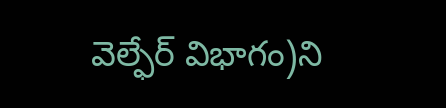వెల్ఫేర్ విభాగం)ని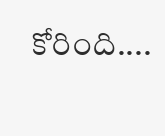కోరింది....